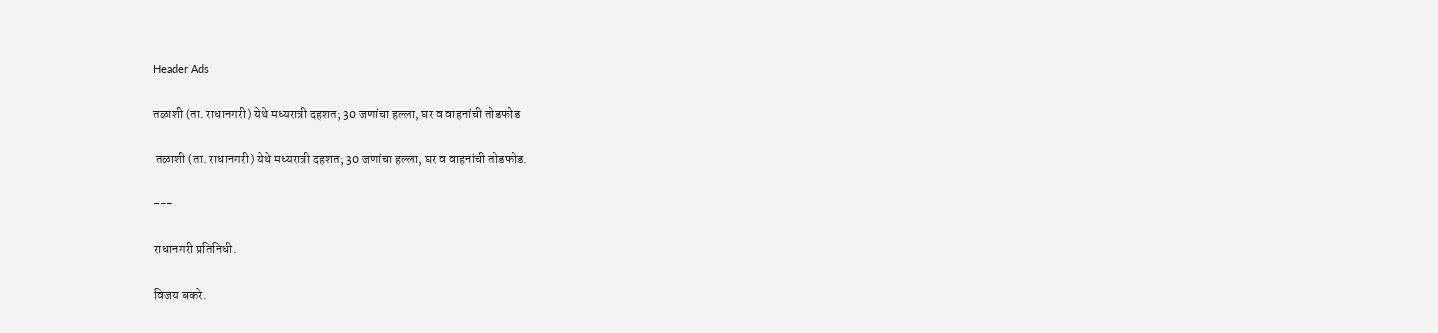Header Ads

तळाशी (ता. राधानगरी) येथे मध्यरात्री दहशत; 30 जणांचा हल्ला, घर व वाहनांची तोडफोड

 तळाशी (ता. राधानगरी) येथे मध्यरात्री दहशत; 30 जणांचा हल्ला, घर व वाहनांची तोडफोड.

---

राधानगरी प्रतिनिधी.

विजय बकरे.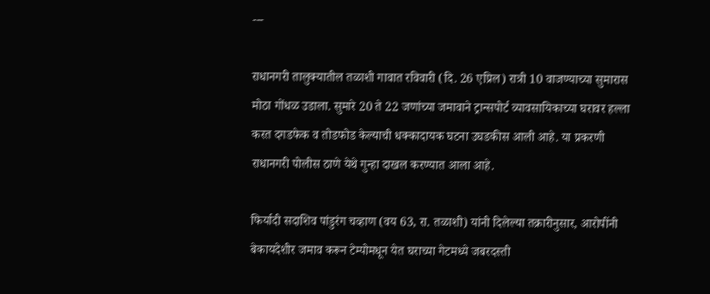---

राधानगरी तालुक्यातील तळाशी गावात रविवारी (दि. 26 एप्रिल) रात्री 10 वाजण्याच्या सुमारास मोठा गोंधळ उडाला. सुमारे 20 ते 22 जणांच्या जमावाने ट्रान्सपोर्ट व्यावसायिकाच्या घरावर हल्ला करत दगडफेक व तोडफोड केल्याची धक्कादायक घटना उघडकीस आली आहे. या प्रकरणी राधानगरी पोलीस ठाणे येथे गुन्हा दाखल करण्यात आला आहे.

फिर्यादी सदाशिव पांडुरंग चव्हाण (वय 63, रा. तळाशी) यांनी दिलेल्या तक्रारीनुसार, आरोपींनी बेकायदेशीर जमाव करून टेम्पोमधून येत घराच्या गेटमध्ये जबरदस्ती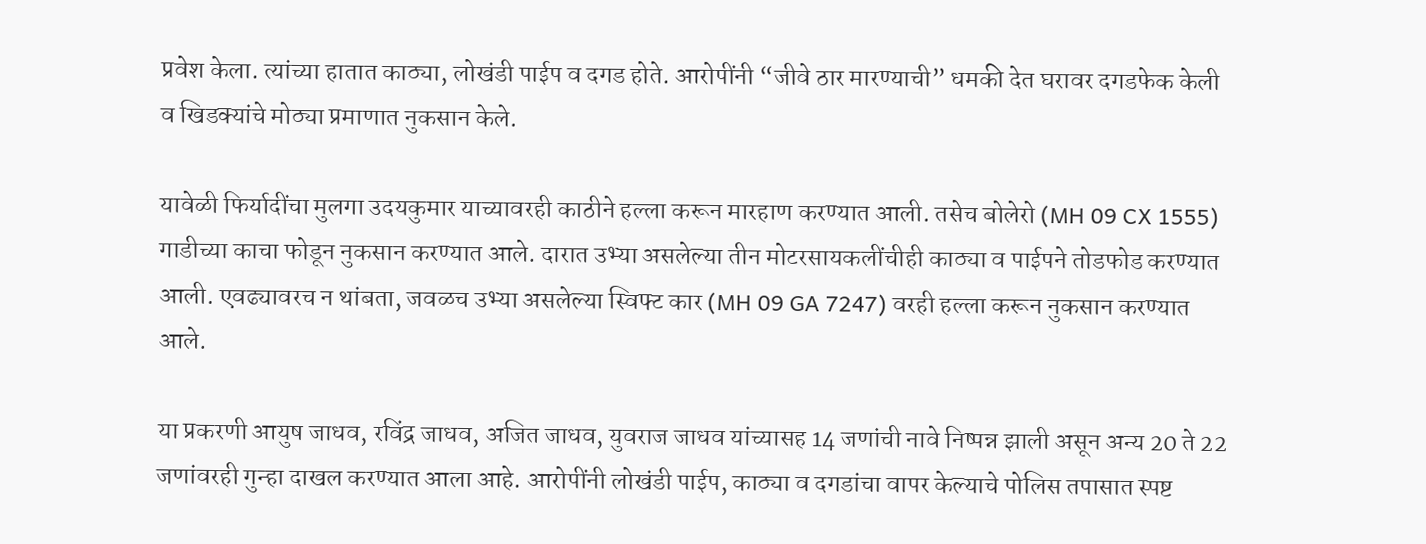प्रवेश केला. त्यांच्या हातात काठ्या, लोखंडी पाईप व दगड होते. आरोपींनी “जीवे ठार मारण्याची” धमकी देत घरावर दगडफेक केली व खिडक्यांचे मोठ्या प्रमाणात नुकसान केले.

यावेळी फिर्यादींचा मुलगा उदयकुमार याच्यावरही काठीने हल्ला करून मारहाण करण्यात आली. तसेच बोलेरो (MH 09 CX 1555) गाडीच्या काचा फोडून नुकसान करण्यात आले. दारात उभ्या असलेल्या तीन मोटरसायकलींचीही काठ्या व पाईपने तोडफोड करण्यात आली. एवढ्यावरच न थांबता, जवळच उभ्या असलेल्या स्विफ्ट कार (MH 09 GA 7247) वरही हल्ला करून नुकसान करण्यात आले.

या प्रकरणी आयुष जाधव, रविंद्र जाधव, अजित जाधव, युवराज जाधव यांच्यासह 14 जणांची नावे निष्पन्न झाली असून अन्य 20 ते 22 जणांवरही गुन्हा दाखल करण्यात आला आहे. आरोपींनी लोखंडी पाईप, काठ्या व दगडांचा वापर केल्याचे पोलिस तपासात स्पष्ट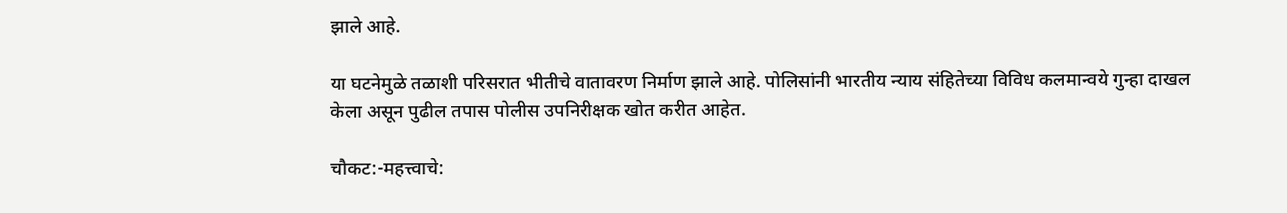झाले आहे.

या घटनेमुळे तळाशी परिसरात भीतीचे वातावरण निर्माण झाले आहे. पोलिसांनी भारतीय न्याय संहितेच्या विविध कलमान्वये गुन्हा दाखल केला असून पुढील तपास पोलीस उपनिरीक्षक खोत करीत आहेत.

चौकट:-महत्त्वाचे: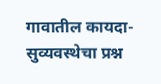गावातील कायदा-सुव्यवस्थेचा प्रश्न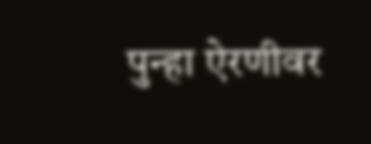पुन्हा ऐरणीवर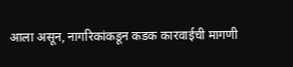आला असून, नागरिकांकडून कडक कारवाईची मागणी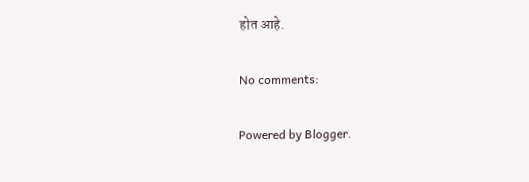होत आहे.

No comments:

Powered by Blogger.